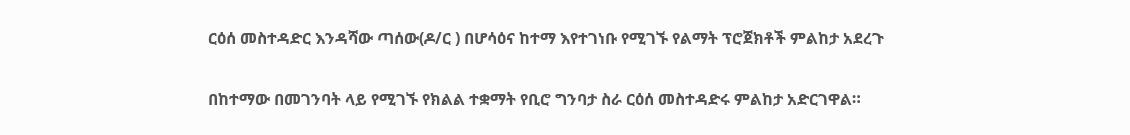ርዕሰ መስተዳድር እንዳሻው ጣሰው(ዶ/ር ) በሆሳዕና ከተማ እየተገነቡ የሚገኙ የልማት ፕሮጀክቶች ምልከታ አደረጉ

በከተማው በመገንባት ላይ የሚገኙ የክልል ተቋማት የቢሮ ግንባታ ስራ ርዕሰ መስተዳድሩ ምልከታ አድርገዋል።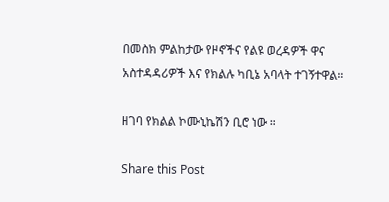በመስክ ምልከታው የዞኖችና የልዩ ወረዳዎች ዋና አስተዳዳሪዎች እና የክልሉ ካቢኔ አባላት ተገኝተዋል።

ዘገባ የክልል ኮሙኒኬሽን ቢሮ ነው ።

Share this Post